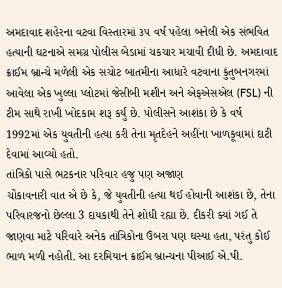અમદાવાદ શહેરના વટવા વિસ્તારમાં ૩૫ વર્ષ પહેલા બનેલી એક સંભવિત હત્યાની ઘટનાએ સમગ્ર પોલીસ બેડામાં ચકચાર મચાવી દીધી છે. અમદાવાદ ક્રાઈમ બ્રાન્ચે મળેલી એક સચોટ બાતમીના આધારે વટવાના કુંતુબનગરમાં આવેલા એક ખુલ્લા પ્લોટમાં જેસીબી મશીન અને એફએસએલ (FSL) ની ટીમ સાથે રાખી ખોદકામ શરૂ કર્યું છે. પોલીસને આશંકા છે કે વર્ષ 1992માં એક યુવતીની હત્યા કરી તેના મૃતદેહને અહીંના ખાળકૂવામાં દાટી દેવામાં આવ્યો હતો.
તાંત્રિકો પાસે ભટકનાર પરિવાર હજુ પણ અજાણ
ચોંકાવનારી વાત એ છે કે, જે યુવતીની હત્યા થઈ હોવાની આશંકા છે, તેના પરિવારજનો છેલ્લા 3 દાયકાથી તેને શોધી રહ્યા છે. દીકરી ક્યાં ગઈ તે જાણવા માટે પરિવારે અનેક તાંત્રિકોના ઉંબરા પણ ઘસ્યા હતા, પરંતુ કોઈ ભાળ મળી નહોતી. આ દરમિયાન ક્રાઈમ બ્રાન્ચના પીઆઈ એ.પી.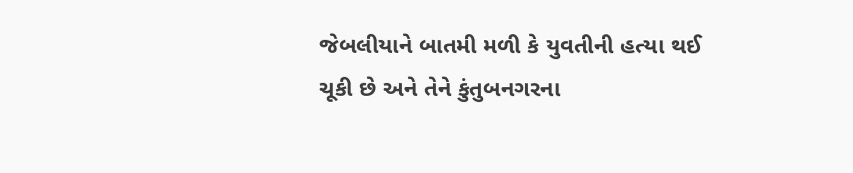જેબલીયાને બાતમી મળી કે યુવતીની હત્યા થઈ ચૂકી છે અને તેને કુંતુબનગરના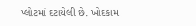પ્લોટમાં દટાયેલી છે. ખોદકામ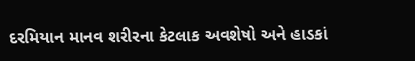દરમિયાન માનવ શરીરના કેટલાક અવશેષો અને હાડકાં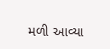મળી આવ્યા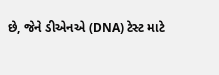છે, જેને ડીએનએ (DNA) ટેસ્ટ માટે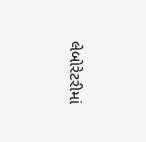લેબોરેટરીમાં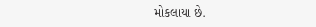મોકલાયા છે.